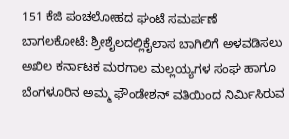151 ಕೆಜಿ ಪಂಚಲೋಹದ ಘಂಟೆ ಸಮರ್ಪಣೆ
ಬಾಗಲಕೋಟೆ: ಶ್ರೀಶೈಲದಲ್ಲಿಕೈಲಾಸ ಬಾಗಿಲಿಗೆ ಅಳವಡಿಸಲು ಅಖಿಲ ಕರ್ನಾಟಕ ಮರಗಾಲ ಮಲ್ಲಯ್ಯಗಳ ಸಂಘ ಹಾಗೂ ಬೆಂಗಳೂರಿನ ಅಮ್ಮ ಫೌಂಡೇಶನ್ ವತಿಯಿಂದ ನಿರ್ಮಿಸಿರುವ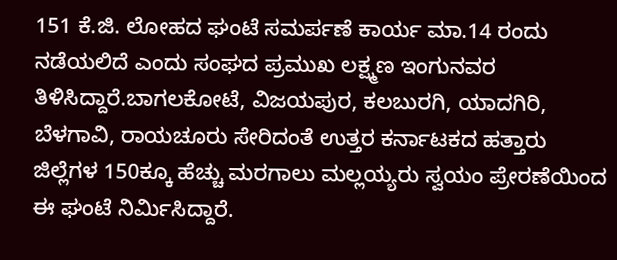151 ಕೆ.ಜಿ. ಲೋಹದ ಘಂಟೆ ಸಮರ್ಪಣೆ ಕಾರ್ಯ ಮಾ.14 ರಂದು ನಡೆಯಲಿದೆ ಎಂದು ಸಂಘದ ಪ್ರಮುಖ ಲಕ್ಷ್ಮಣ ಇಂಗುನವರ ತಿಳಿಸಿದ್ದಾರೆ.ಬಾಗಲಕೋಟೆ, ವಿಜಯಪುರ, ಕಲಬುರಗಿ, ಯಾದಗಿರಿ, ಬೆಳಗಾವಿ, ರಾಯಚೂರು ಸೇರಿದಂತೆ ಉತ್ತರ ಕರ್ನಾಟಕದ ಹತ್ತಾರು ಜಿಲ್ಲೆಗಳ 150ಕ್ಕೂ ಹೆಚ್ಚು ಮರಗಾಲು ಮಲ್ಲಯ್ಯರು ಸ್ವಯಂ ಪ್ರೇರಣೆಯಿಂದ ಈ ಘಂಟೆ ನಿರ್ಮಿಸಿದ್ದಾರೆ.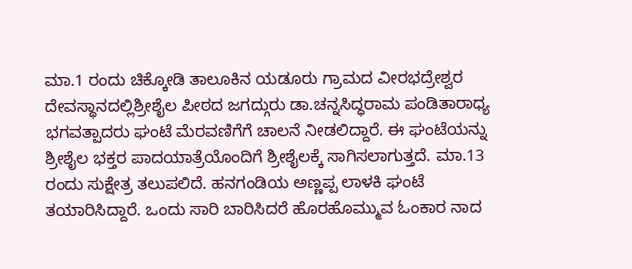ಮಾ.1 ರಂದು ಚಿಕ್ಕೋಡಿ ತಾಲೂಕಿನ ಯಡೂರು ಗ್ರಾಮದ ವೀರಭದ್ರೇಶ್ವರ ದೇವಸ್ಥಾನದಲ್ಲಿಶ್ರೀಶೈಲ ಪೀಠದ ಜಗದ್ಗುರು ಡಾ.ಚನ್ನಸಿದ್ಧರಾಮ ಪಂಡಿತಾರಾಧ್ಯ ಭಗವತ್ಪಾದರು ಘಂಟೆ ಮೆರವಣಿಗೆಗೆ ಚಾಲನೆ ನೀಡಲಿದ್ದಾರೆ. ಈ ಘಂಟೆಯನ್ನು ಶ್ರೀಶೈಲ ಭಕ್ತರ ಪಾದಯಾತ್ರೆಯೊಂದಿಗೆ ಶ್ರೀಶೈಲಕ್ಕೆ ಸಾಗಿಸಲಾಗುತ್ತದೆ. ಮಾ.13 ರಂದು ಸುಕ್ಷೇತ್ರ ತಲುಪಲಿದೆ. ಹನಗಂಡಿಯ ಅಣ್ಣಪ್ಪ ಲಾಳಕಿ ಘಂಟೆ ತಯಾರಿಸಿದ್ದಾರೆ. ಒಂದು ಸಾರಿ ಬಾರಿಸಿದರೆ ಹೊರಹೊಮ್ಮುವ ಓಂಕಾರ ನಾದ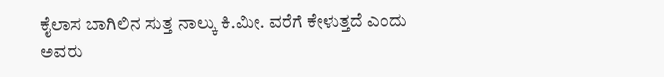ಕೈಲಾಸ ಬಾಗಿಲಿನ ಸುತ್ತ ನಾಲ್ಕು ಕಿ.ಮೀ. ವರೆಗೆ ಕೇಳುತ್ತದೆ ಎಂದು ಅವರು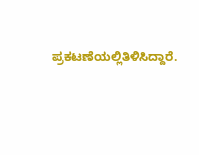ಪ್ರಕಟಣೆಯಲ್ಲಿತಿಳಿಸಿದ್ದಾರೆ.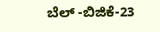ಬೆಲ್ -ಬಿಜಿಕೆ-23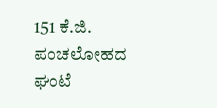151 ಕೆ.ಜಿ. ಪಂಚಲೋಹದ ಘಂಟೆ